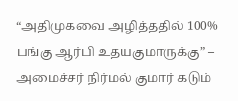“அதிமுகவை அழித்ததில் 100% பங்கு ஆர்பி உதயகுமாருக்கு” – அமைச்சர் நிர்மல் குமார் கடும்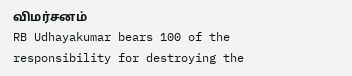விமர்சனம்
RB Udhayakumar bears 100 of the responsibility for destroying the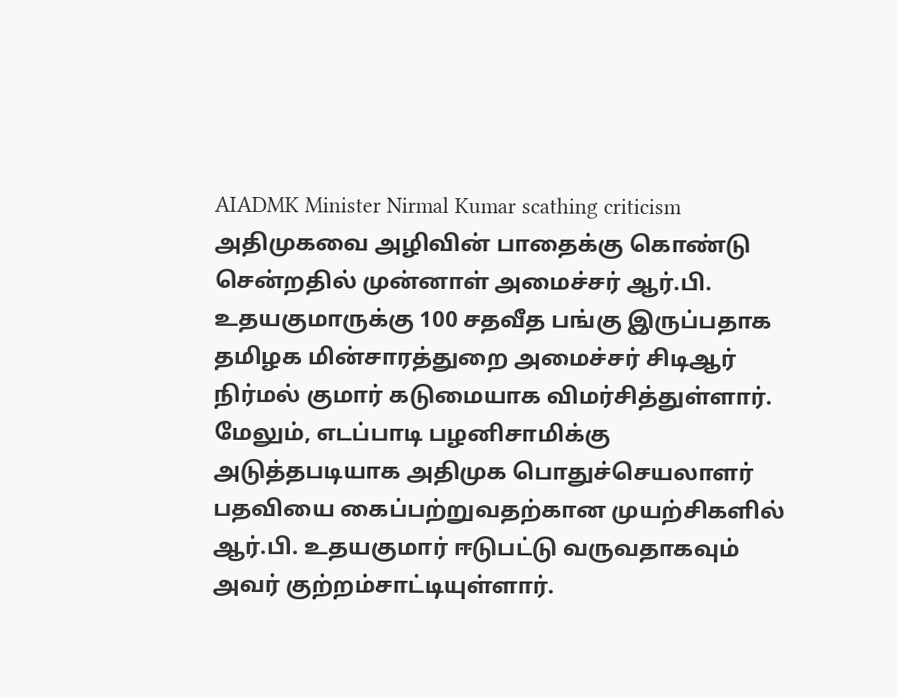AIADMK Minister Nirmal Kumar scathing criticism
அதிமுகவை அழிவின் பாதைக்கு கொண்டு சென்றதில் முன்னாள் அமைச்சர் ஆர்.பி. உதயகுமாருக்கு 100 சதவீத பங்கு இருப்பதாக தமிழக மின்சாரத்துறை அமைச்சர் சிடிஆர் நிர்மல் குமார் கடுமையாக விமர்சித்துள்ளார். மேலும், எடப்பாடி பழனிசாமிக்கு அடுத்தபடியாக அதிமுக பொதுச்செயலாளர் பதவியை கைப்பற்றுவதற்கான முயற்சிகளில் ஆர்.பி. உதயகுமார் ஈடுபட்டு வருவதாகவும் அவர் குற்றம்சாட்டியுள்ளார்.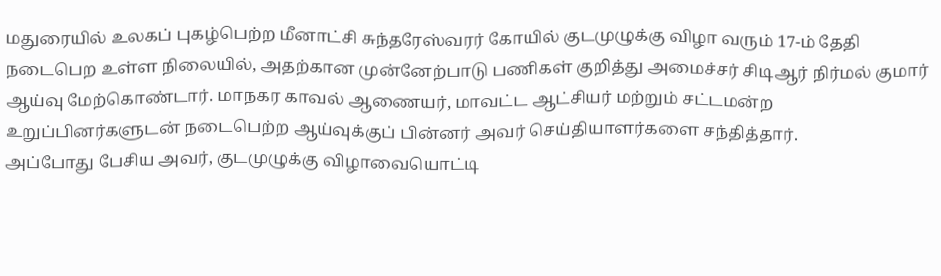மதுரையில் உலகப் புகழ்பெற்ற மீனாட்சி சுந்தரேஸ்வரர் கோயில் குடமுழுக்கு விழா வரும் 17-ம் தேதி நடைபெற உள்ள நிலையில், அதற்கான முன்னேற்பாடு பணிகள் குறித்து அமைச்சர் சிடிஆர் நிர்மல் குமார் ஆய்வு மேற்கொண்டார். மாநகர காவல் ஆணையர், மாவட்ட ஆட்சியர் மற்றும் சட்டமன்ற உறுப்பினர்களுடன் நடைபெற்ற ஆய்வுக்குப் பின்னர் அவர் செய்தியாளர்களை சந்தித்தார்.
அப்போது பேசிய அவர், குடமுழுக்கு விழாவையொட்டி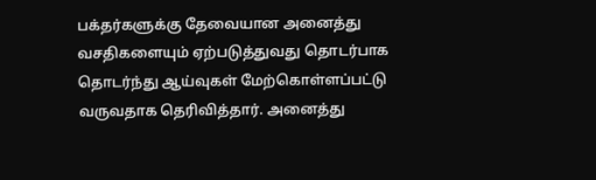பக்தர்களுக்கு தேவையான அனைத்து வசதிகளையும் ஏற்படுத்துவது தொடர்பாக தொடர்ந்து ஆய்வுகள் மேற்கொள்ளப்பட்டு வருவதாக தெரிவித்தார். அனைத்து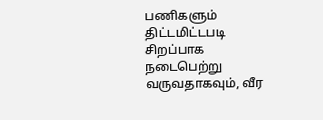பணிகளும் திட்டமிட்டபடி சிறப்பாக நடைபெற்று வருவதாகவும், வீர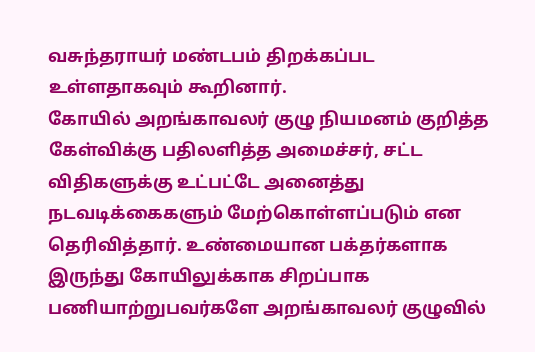வசுந்தராயர் மண்டபம் திறக்கப்பட உள்ளதாகவும் கூறினார்.
கோயில் அறங்காவலர் குழு நியமனம் குறித்த கேள்விக்கு பதிலளித்த அமைச்சர், சட்ட விதிகளுக்கு உட்பட்டே அனைத்து நடவடிக்கைகளும் மேற்கொள்ளப்படும் என தெரிவித்தார். உண்மையான பக்தர்களாக இருந்து கோயிலுக்காக சிறப்பாக பணியாற்றுபவர்களே அறங்காவலர் குழுவில்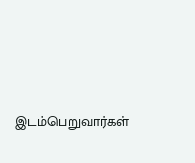இடம்பெறுவார்கள்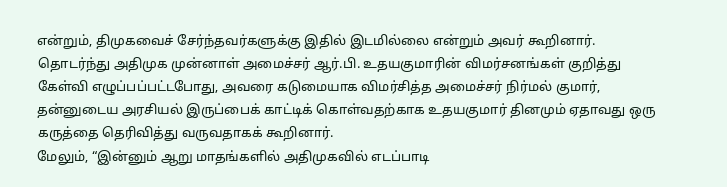என்றும், திமுகவைச் சேர்ந்தவர்களுக்கு இதில் இடமில்லை என்றும் அவர் கூறினார்.
தொடர்ந்து அதிமுக முன்னாள் அமைச்சர் ஆர்.பி. உதயகுமாரின் விமர்சனங்கள் குறித்து கேள்வி எழுப்பப்பட்டபோது, அவரை கடுமையாக விமர்சித்த அமைச்சர் நிர்மல் குமார், தன்னுடைய அரசியல் இருப்பைக் காட்டிக் கொள்வதற்காக உதயகுமார் தினமும் ஏதாவது ஒரு கருத்தை தெரிவித்து வருவதாகக் கூறினார்.
மேலும், “இன்னும் ஆறு மாதங்களில் அதிமுகவில் எடப்பாடி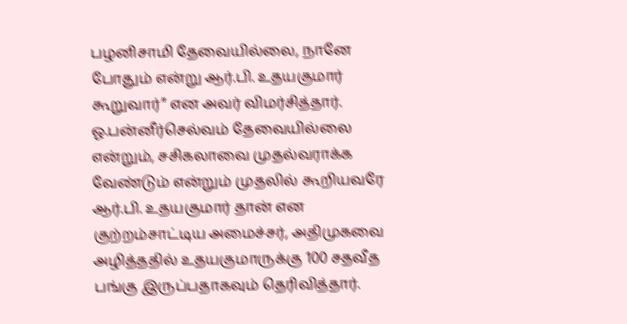பழனிசாமி தேவையில்லை, நானே போதும் என்று ஆர்.பி. உதயகுமார் கூறுவார்” என அவர் விமர்சித்தார்.
ஓ.பன்னீர்செல்வம் தேவையில்லை என்றும், சசிகலாவை முதல்வராக்க வேண்டும் என்றும் முதலில் கூறியவரே ஆர்.பி. உதயகுமார் தான் என குற்றம்சாட்டிய அமைச்சர், அதிமுகவை அழித்ததில் உதயகுமாருக்கு 100 சதவீத பங்கு இருப்பதாகவும் தெரிவித்தார்.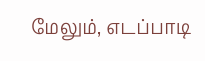மேலும், எடப்பாடி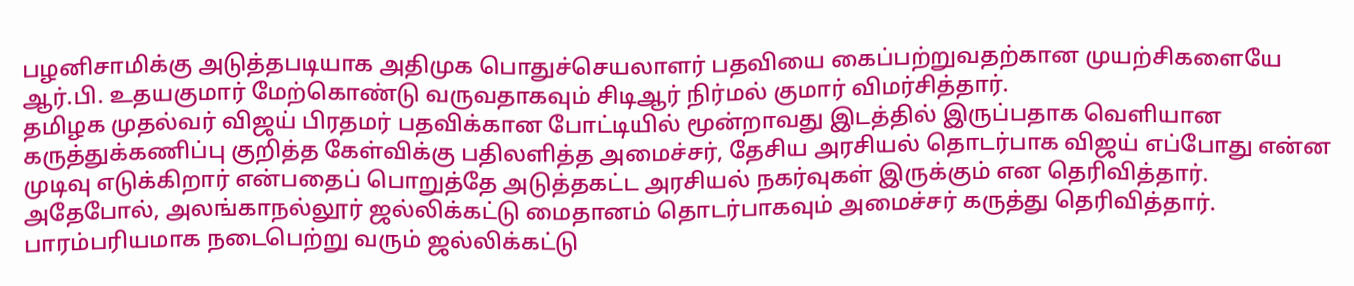பழனிசாமிக்கு அடுத்தபடியாக அதிமுக பொதுச்செயலாளர் பதவியை கைப்பற்றுவதற்கான முயற்சிகளையே ஆர்.பி. உதயகுமார் மேற்கொண்டு வருவதாகவும் சிடிஆர் நிர்மல் குமார் விமர்சித்தார்.
தமிழக முதல்வர் விஜய் பிரதமர் பதவிக்கான போட்டியில் மூன்றாவது இடத்தில் இருப்பதாக வெளியான கருத்துக்கணிப்பு குறித்த கேள்விக்கு பதிலளித்த அமைச்சர், தேசிய அரசியல் தொடர்பாக விஜய் எப்போது என்ன முடிவு எடுக்கிறார் என்பதைப் பொறுத்தே அடுத்தகட்ட அரசியல் நகர்வுகள் இருக்கும் என தெரிவித்தார்.
அதேபோல், அலங்காநல்லூர் ஜல்லிக்கட்டு மைதானம் தொடர்பாகவும் அமைச்சர் கருத்து தெரிவித்தார். பாரம்பரியமாக நடைபெற்று வரும் ஜல்லிக்கட்டு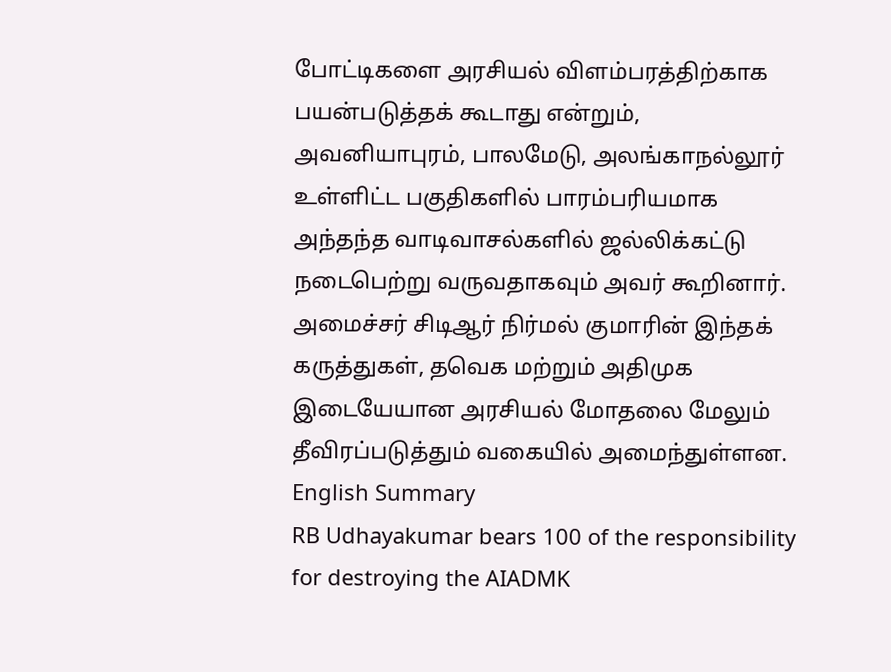போட்டிகளை அரசியல் விளம்பரத்திற்காக பயன்படுத்தக் கூடாது என்றும், அவனியாபுரம், பாலமேடு, அலங்காநல்லூர் உள்ளிட்ட பகுதிகளில் பாரம்பரியமாக அந்தந்த வாடிவாசல்களில் ஜல்லிக்கட்டு நடைபெற்று வருவதாகவும் அவர் கூறினார்.
அமைச்சர் சிடிஆர் நிர்மல் குமாரின் இந்தக் கருத்துகள், தவெக மற்றும் அதிமுக இடையேயான அரசியல் மோதலை மேலும் தீவிரப்படுத்தும் வகையில் அமைந்துள்ளன.
English Summary
RB Udhayakumar bears 100 of the responsibility for destroying the AIADMK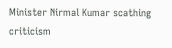Minister Nirmal Kumar scathing criticism